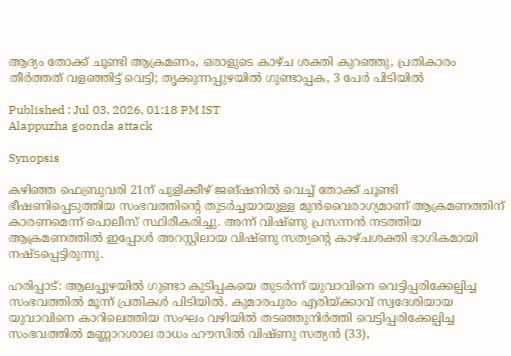ആദ്യം തോക്ക് ചൂണ്ടി ആക്രമണം, ഒരാളുടെ കാഴ്ച ശക്തി കുറഞ്ഞു, പ്രതികാരം തീർത്തത് വളഞ്ഞിട്ട് വെട്ടി; തൃക്കുന്നപ്പുഴയിൽ ഗുണ്ടാപ്പക, 3 പേർ പിടിയിൽ

Published : Jul 03, 2026, 01:18 PM IST
Alappuzha goonda attack

Synopsis

കഴിഞ്ഞ ഫെബ്രുവരി 21ന് പുളിക്കീഴ് ജങ്ഷനിൽ വെച്ച് തോക്ക് ചൂണ്ടി ഭീഷണിപ്പെടുത്തിയ സംഭവത്തിന്റെ തുടർച്ചയായുള്ള മുൻവൈരാഗ്യമാണ് ആക്രമണത്തിന് കാരണമെന്ന് പൊലീസ് സ്ഥിരീകരിച്ചു. അന്ന് വിഷ്ണു പ്രസന്നൻ നടത്തിയ ആക്രമണത്തിൽ ഇപ്പോൾ അറസ്റ്റിലായ വിഷ്ണു സത്യന്റെ കാഴ്ചശക്തി ഭാഗികമായി നഷ്ടപ്പെട്ടിരുന്നു.

ഹരിപ്പാട്: ആലപ്പുഴയിൽ ഗുണ്ടാ കുടിപ്പകയെ തുടർന്ന് യുവാവിനെ വെട്ടിപ്പരിക്കേല്പിച്ച സംഭവത്തിൽ മൂന്ന് പ്രതികൾ പിടിയിൽ. കുമാരപുരം എരിയ്ക്കാവ് സ്വദേശിയായ യുവാവിനെ കാറിലെത്തിയ സംഘം വഴിയിൽ തടഞ്ഞുനിർത്തി വെട്ടിപ്പരിക്കേല്പിച്ച സംഭവത്തിൽ മണ്ണാറശാല രാധം ഹൗസിൽ വിഷ്ണു സത്യൻ (33),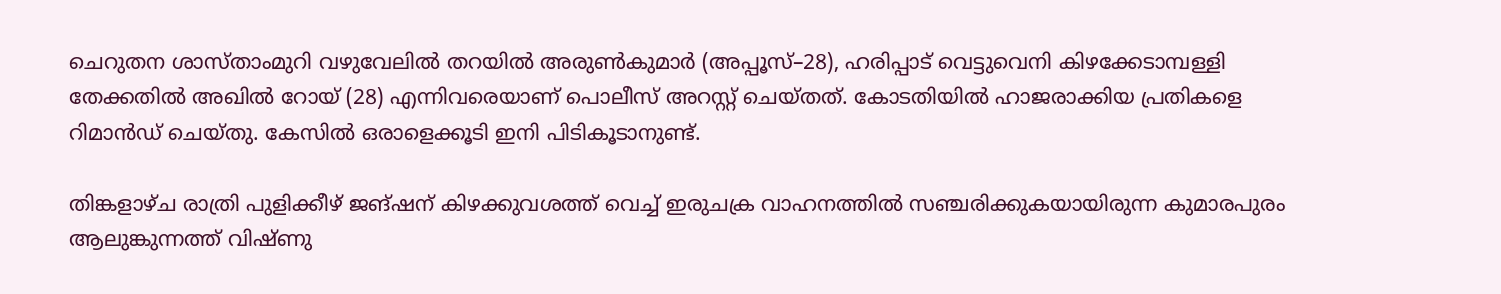ചെറുതന ശാസ്താംമുറി വഴുവേലിൽ തറയിൽ അരുൺകുമാർ (അപ്പൂസ്–28), ഹരിപ്പാട് വെട്ടുവെനി കിഴക്കേടാമ്പള്ളി തേക്കതിൽ അഖിൽ റോയ് (28) എന്നിവരെയാണ് പൊലീസ് അറസ്റ്റ് ചെയ്തത്. കോടതിയിൽ ഹാജരാക്കിയ പ്രതികളെ റിമാൻഡ് ചെയ്തു. കേസിൽ ഒരാളെക്കൂടി ഇനി പിടികൂടാനുണ്ട്.

തിങ്കളാഴ്ച രാത്രി പുളിക്കീഴ് ജങ്ഷന് കിഴക്കുവശത്ത് വെച്ച് ഇരുചക്ര വാഹനത്തിൽ സഞ്ചരിക്കുകയായിരുന്ന കുമാരപുരം ആലുങ്കുന്നത്ത് വിഷ്ണു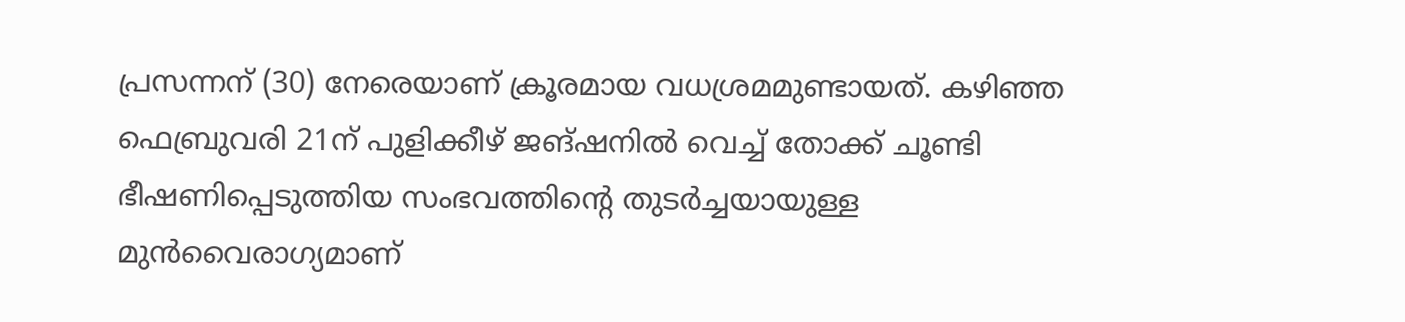പ്രസന്നന് (30) നേരെയാണ് ക്രൂരമായ വധശ്രമമുണ്ടായത്. കഴിഞ്ഞ ഫെബ്രുവരി 21ന് പുളിക്കീഴ് ജങ്ഷനിൽ വെച്ച് തോക്ക് ചൂണ്ടി ഭീഷണിപ്പെടുത്തിയ സംഭവത്തിന്റെ തുടർച്ചയായുള്ള മുൻവൈരാഗ്യമാണ്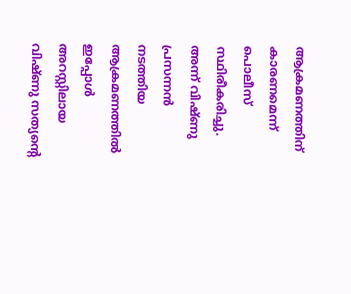ആക്രമണത്തിന് കാരണമെന്ന് പൊലീസ് സ്ഥിരീകരിച്ചു. അന്ന് വിഷ്ണു പ്രസന്നൻ നടത്തിയ ആക്രമണത്തിൽ ഇപ്പോൾ അറസ്റ്റിലായ വിഷ്ണു സത്യന്റെ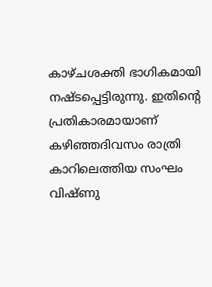കാഴ്ചശക്തി ഭാഗികമായി നഷ്ടപ്പെട്ടിരുന്നു. ഇതിന്റെ പ്രതികാരമായാണ് കഴിഞ്ഞദിവസം രാത്രി കാറിലെത്തിയ സംഘം വിഷ്ണു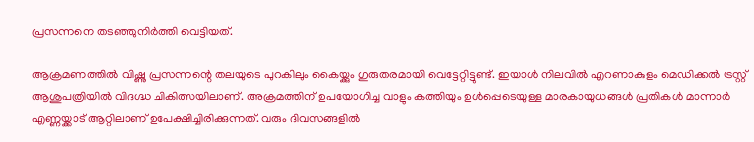പ്രസന്നനെ തടഞ്ഞുനിർത്തി വെട്ടിയത്.

ആക്രമണത്തിൽ വിഷ്ണു പ്രസന്നന്റെ തലയുടെ പുറകിലും കൈയ്ക്കും ഗുരുതരമായി വെട്ടേറ്റിട്ടുണ്ട്. ഇയാൾ നിലവിൽ എറണാകുളം മെഡിക്കൽ ട്രസ്റ്റ് ആശുപത്രിയിൽ വിദഗ്ദ്ധ ചികിത്സയിലാണ്. അക്രമത്തിന് ഉപയോഗിച്ച വാളും കത്തിയും ഉൾപ്പെടെയുള്ള മാരകായുധങ്ങൾ പ്രതികൾ മാന്നാർ എണ്ണയ്ക്കാട് ആറ്റിലാണ് ഉപേക്ഷിച്ചിരിക്കുന്നത്. വരും ദിവസങ്ങളിൽ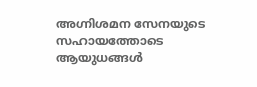അഗ്നിശമന സേനയുടെ സഹായത്തോടെ ആയുധങ്ങൾ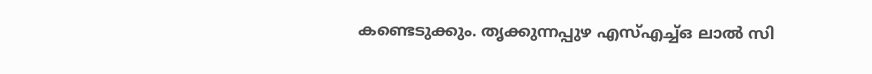കണ്ടെടുക്കും. തൃക്കുന്നപ്പുഴ എസ്എച്ച്ഒ ലാൽ സി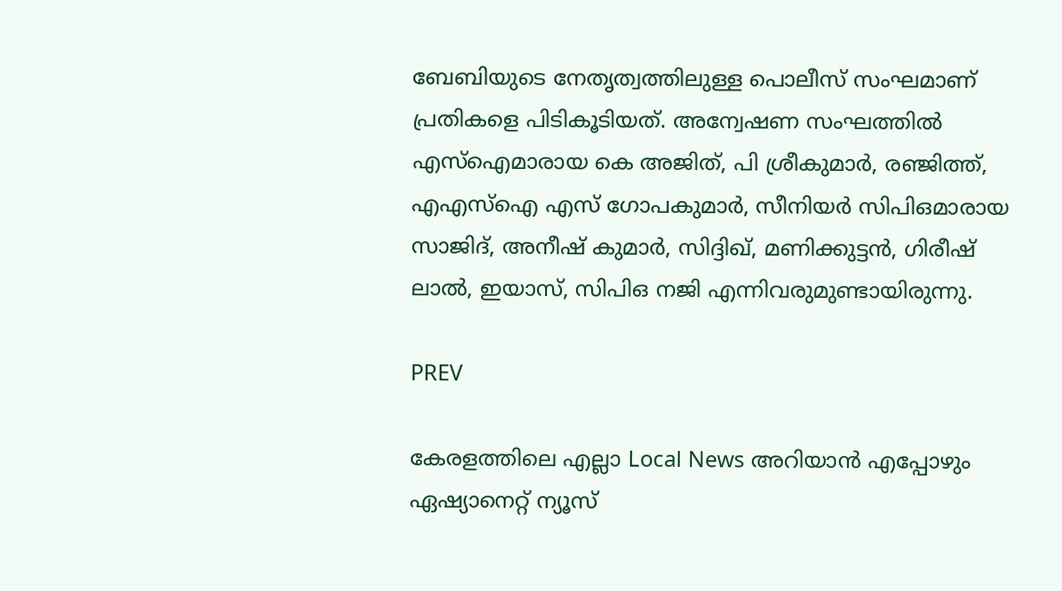ബേബിയുടെ നേതൃത്വത്തിലുള്ള പൊലീസ് സംഘമാണ് പ്രതികളെ പിടികൂടിയത്. അന്വേഷണ സംഘത്തിൽ എസ്ഐമാരായ കെ അജിത്, പി ശ്രീകുമാർ, രഞ്ജിത്ത്, എഎസ്ഐ എസ് ഗോപകുമാർ, സീനിയർ സിപിഒമാരായ സാജിദ്, അനീഷ് കുമാർ, സിദ്ദിഖ്, മണിക്കുട്ടൻ, ഗിരീഷ് ലാൽ, ഇയാസ്, സിപിഒ നജി എന്നിവരുമുണ്ടായിരുന്നു.

PREV

കേരളത്തിലെ എല്ലാ Local News അറിയാൻ എപ്പോഴും ഏഷ്യാനെറ്റ് ന്യൂസ്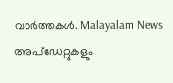വാർത്തകൾ. Malayalam News  അപ്‌ഡേറ്റുകളും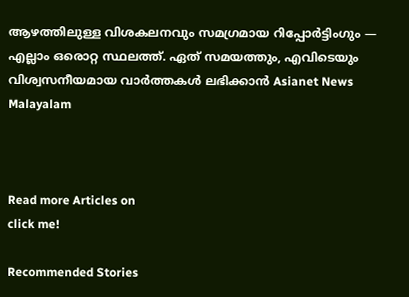ആഴത്തിലുള്ള വിശകലനവും സമഗ്രമായ റിപ്പോർട്ടിംഗും — എല്ലാം ഒരൊറ്റ സ്ഥലത്ത്. ഏത് സമയത്തും, എവിടെയും വിശ്വസനീയമായ വാർത്തകൾ ലഭിക്കാൻ Asianet News Malayalam



Read more Articles on
click me!

Recommended Stories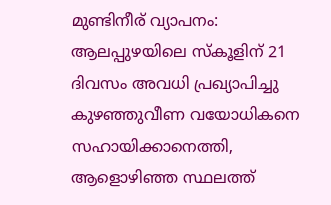മുണ്ടിനീര് വ്യാപനം: ആലപ്പുഴയിലെ സ്കൂളിന് 21 ദിവസം അവധി പ്രഖ്യാപിച്ചു
കുഴഞ്ഞുവീണ വയോധികനെ സഹായിക്കാനെത്തി, ആളൊഴിഞ്ഞ സ്ഥലത്ത്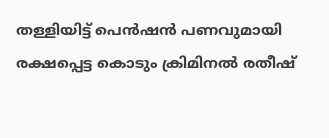തള്ളിയിട്ട് പെന്‍ഷന്‍ പണവുമായി രക്ഷപ്പെട്ട കൊടും ക്രിമിനല്‍ രതീഷ്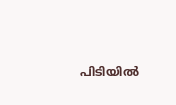പിടിയിൽ